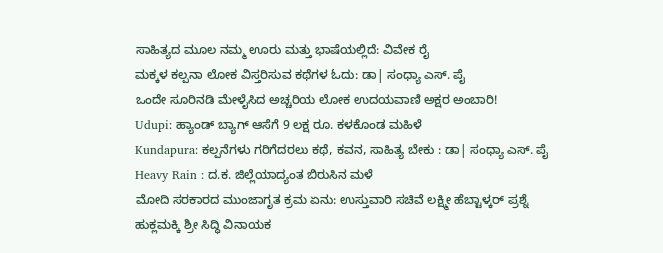ಸಾಹಿತ್ಯದ ಮೂಲ ನಮ್ಮ ಊರು ಮತ್ತು ಭಾಷೆಯಲ್ಲಿದೆ: ವಿವೇಕ ರೈ
ಮಕ್ಕಳ ಕಲ್ಪನಾ ಲೋಕ ವಿಸ್ತರಿಸುವ ಕಥೆಗಳ ಓದು: ಡಾ| ಸಂಧ್ಯಾ ಎಸ್. ಪೈ
ಒಂದೇ ಸೂರಿನಡಿ ಮೇಳೈಸಿದ ಅಚ್ಚರಿಯ ಲೋಕ ಉದಯವಾಣಿ ಅಕ್ಷರ ಅಂಬಾರಿ!
Udupi: ಹ್ಯಾಂಡ್ ಬ್ಯಾಗ್ ಆಸೆಗೆ 9 ಲಕ್ಷ ರೂ. ಕಳಕೊಂಡ ಮಹಿಳೆ
Kundapura: ಕಲ್ಪನೆಗಳು ಗರಿಗೆದರಲು ಕಥೆ, ಕವನ, ಸಾಹಿತ್ಯ ಬೇಕು : ಡಾ| ಸಂಧ್ಯಾ ಎಸ್. ಪೈ
Heavy Rain : ದ.ಕ. ಜಿಲ್ಲೆಯಾದ್ಯಂತ ಬಿರುಸಿನ ಮಳೆ
ಮೋದಿ ಸರಕಾರದ ಮುಂಜಾಗೃತ ಕ್ರಮ ಏನು: ಉಸ್ತುವಾರಿ ಸಚಿವೆ ಲಕ್ಷ್ಮೀ ಹೆಬ್ಟಾಳ್ಕರ್ ಪ್ರಶ್ನೆ
ಹುಕ್ಲಮಕ್ಕಿ ಶ್ರೀ ಸಿದ್ಧಿ ವಿನಾಯಕ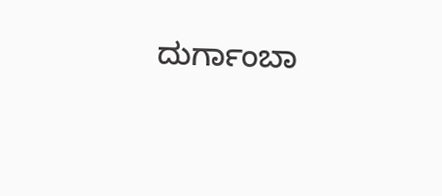ದುರ್ಗಾಂಬಾ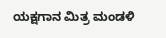ಯಕ್ಷಗಾನ ಮಿತ್ರ ಮಂಡಳಿ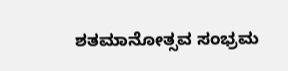ಶತಮಾನೋತ್ಸವ ಸಂಭ್ರಮ